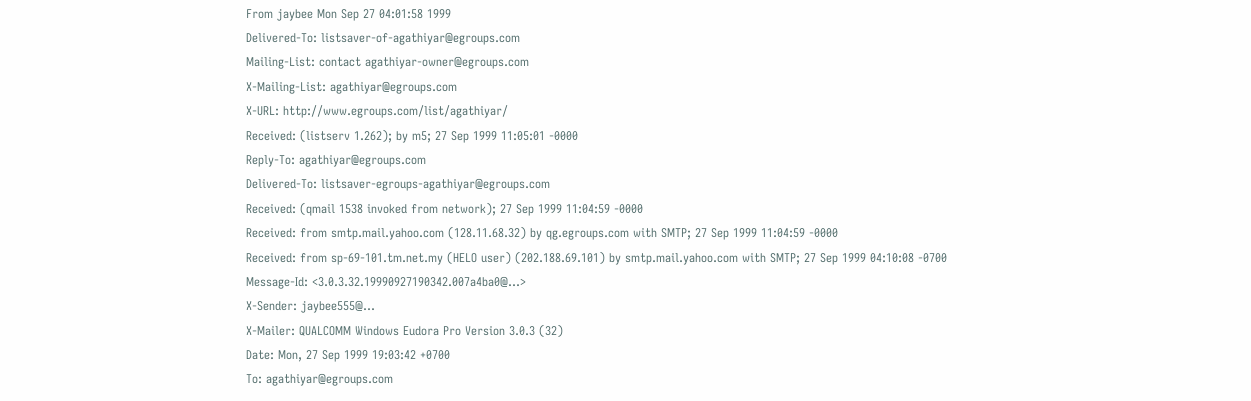From jaybee Mon Sep 27 04:01:58 1999
Delivered-To: listsaver-of-agathiyar@egroups.com
Mailing-List: contact agathiyar-owner@egroups.com
X-Mailing-List: agathiyar@egroups.com
X-URL: http://www.egroups.com/list/agathiyar/
Received: (listserv 1.262); by m5; 27 Sep 1999 11:05:01 -0000
Reply-To: agathiyar@egroups.com
Delivered-To: listsaver-egroups-agathiyar@egroups.com
Received: (qmail 1538 invoked from network); 27 Sep 1999 11:04:59 -0000
Received: from smtp.mail.yahoo.com (128.11.68.32) by qg.egroups.com with SMTP; 27 Sep 1999 11:04:59 -0000
Received: from sp-69-101.tm.net.my (HELO user) (202.188.69.101) by smtp.mail.yahoo.com with SMTP; 27 Sep 1999 04:10:08 -0700
Message-Id: <3.0.3.32.19990927190342.007a4ba0@...>
X-Sender: jaybee555@...
X-Mailer: QUALCOMM Windows Eudora Pro Version 3.0.3 (32)
Date: Mon, 27 Sep 1999 19:03:42 +0700
To: agathiyar@egroups.com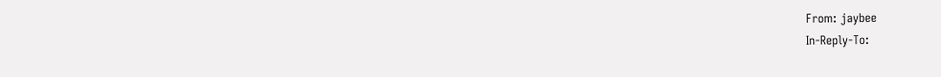From: jaybee
In-Reply-To: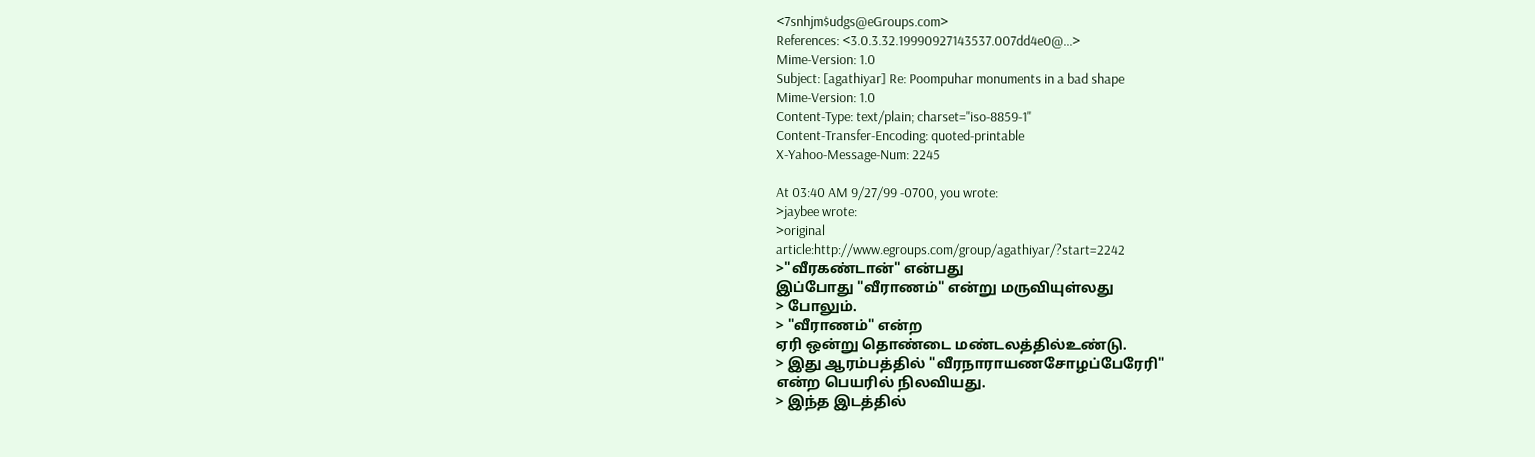<7snhjm$udgs@eGroups.com>
References: <3.0.3.32.19990927143537.007dd4e0@...>
Mime-Version: 1.0
Subject: [agathiyar] Re: Poompuhar monuments in a bad shape
Mime-Version: 1.0
Content-Type: text/plain; charset="iso-8859-1"
Content-Transfer-Encoding: quoted-printable
X-Yahoo-Message-Num: 2245

At 03:40 AM 9/27/99 -0700, you wrote:
>jaybee wrote:
>original
article:http://www.egroups.com/group/agathiyar/?start=2242
>"வீரகண்டான்" என்பது
இப்போது "வீராணம்" என்று மருவியுள்லது
> போலும்.
> "வீராணம்" என்ற
ஏரி ஒன்று தொண்டை மண்டலத்தில்உண்டு.
> இது ஆரம்பத்தில் "வீரநாராயணசோழப்பேரேரி"
என்ற பெயரில் நிலவியது.
> இந்த இடத்தில்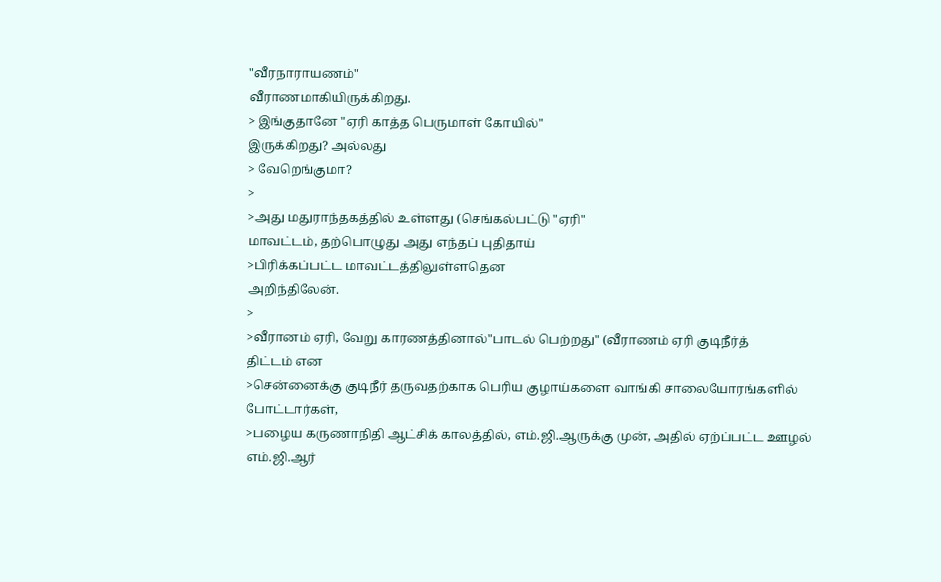"வீரநாராயணம்"
வீராணமாகியிருக்கிறது.
> இங்குதானே "ஏரி காத்த பெருமாள் கோயில்"
இருக்கிறது? அல்லது
> வேறெங்குமா?
>
>அது மதுராந்தகத்தில் உள்ளது (செங்கல்பட்டு "ஏரி"
மாவட்டம், தற்பொழுது அது எந்தப் புதிதாய்
>பிரிக்கப்பட்ட மாவட்டத்திலுள்ளதென
அறிந்திலேன்.
>
>வீரானம் ஏரி, வேறு காரணத்தினால்"பாடல் பெற்றது" (வீராணம் ஏரி குடிநீர்த்
திட்டம் என
>சென்னைக்கு குடிநீர் தருவதற்காக பெரிய குழாய்களை வாங்கி சாலையோரங்களில்
போட்டார்கள்,
>பழைய கருணாநிதி ஆட்சிக் காலத்தில், எம்.ஜி.ஆருக்கு முன், அதில் ஏற்ப்பட்ட ஊழல்
எம்.ஜி.ஆர்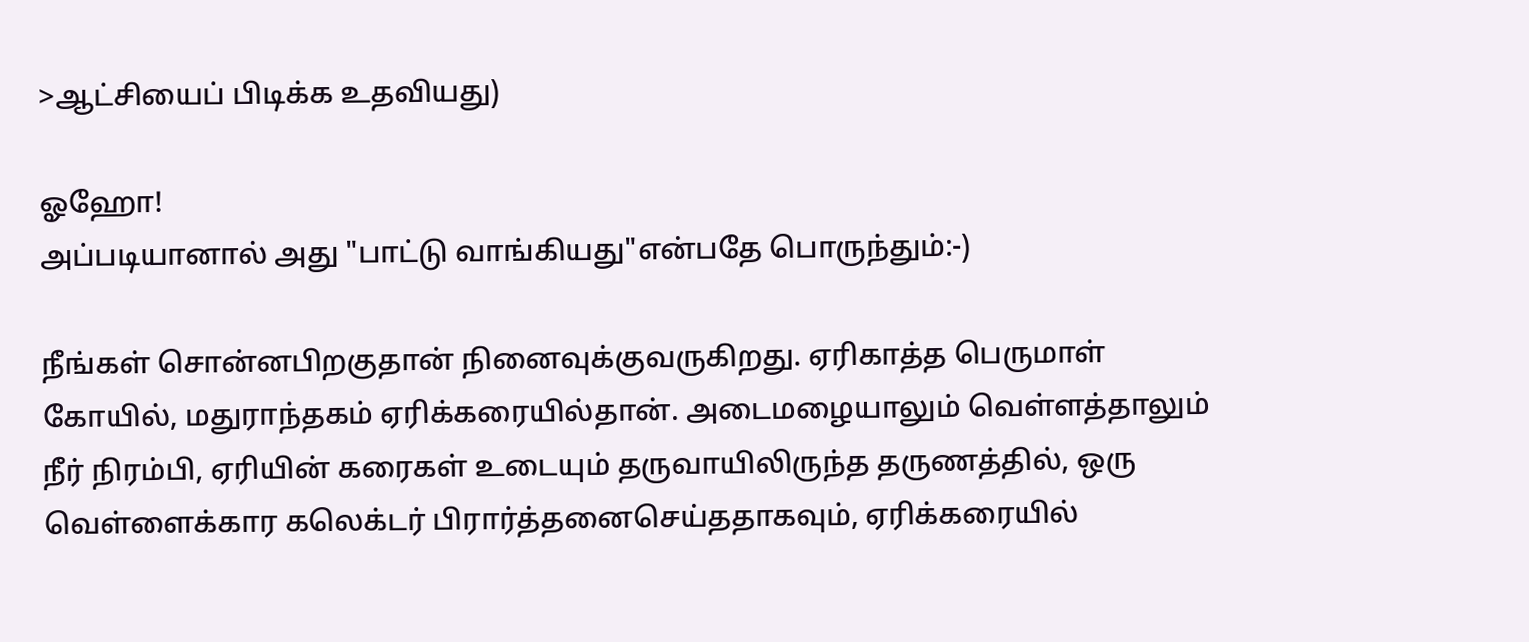>ஆட்சியைப் பிடிக்க உதவியது)

ஓஹோ!
அப்படியானால் அது "பாட்டு வாங்கியது"என்பதே பொருந்தும்:-)

நீங்கள் சொன்னபிறகுதான் நினைவுக்குவருகிறது. ஏரிகாத்த பெருமாள்
கோயில், மதுராந்தகம் ஏரிக்கரையில்தான். அடைமழையாலும் வெள்ளத்தாலும்
நீர் நிரம்பி, ஏரியின் கரைகள் உடையும் தருவாயிலிருந்த தருணத்தில், ஒரு
வெள்ளைக்கார கலெக்டர் பிரார்த்தனைசெய்ததாகவும், ஏரிக்கரையில்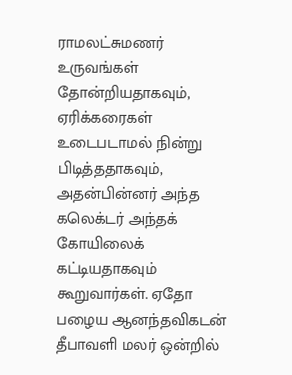ராமலட்சுமணர் உருவங்கள் தோன்றியதாகவும், ஏரிக்கரைகள் உடைபடாமல் நின்று
பிடித்ததாகவும், அதன்பின்னர் அந்த கலெக்டர் அந்தக் கோயிலைக் கட்டியதாகவும்
கூறுவார்கள். ஏதோ பழைய ஆனந்தவிகடன் தீபாவளி மலர் ஒன்றில்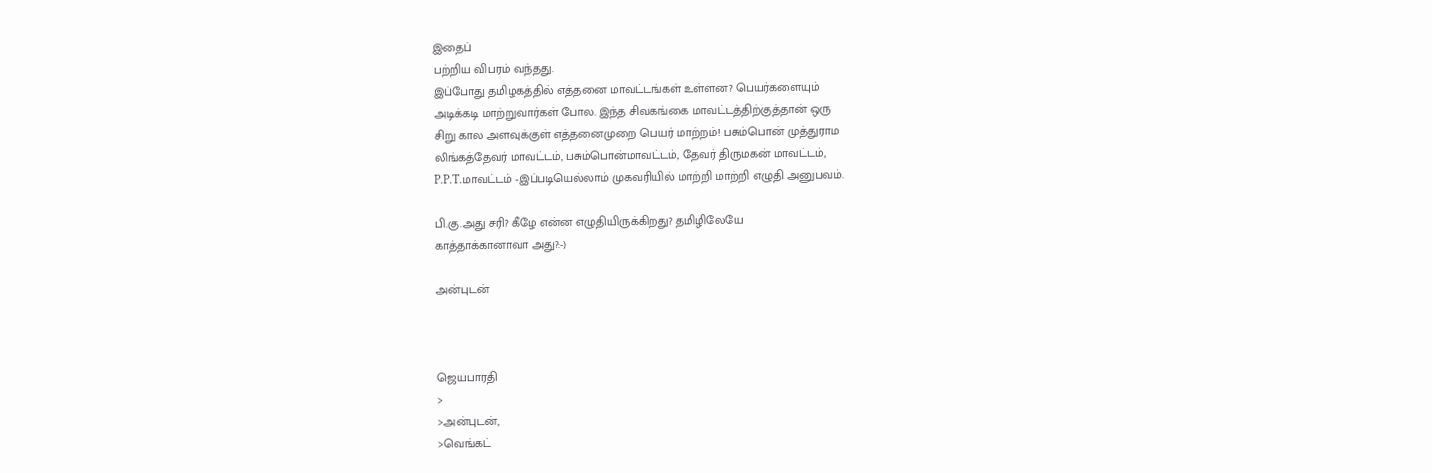இதைப்
பற்றிய விபரம் வந்தது.
இப்போது தமிழகத்தில் எத்தனை மாவட்டங்கள் உள்ளன? பெயர்களையும்
அடிக்கடி மாற்றுவார்கள் போல. இந்த சிவகங்கை மாவட்டத்திற்குத்தான் ஒரு
சிறு கால அளவுக்குள் எத்தனைமுறை பெயர் மாற்றம்! பசும்பொன் முத்துராம
லிங்கத்தேவர் மாவட்டம், பசும்பொன்மாவட்டம், தேவர் திருமகன் மாவட்டம்,
P.P.T.மாவட்டம் -இப்படியெல்லாம் முகவரியில் மாற்றி மாற்றி எழுதி அனுபவம்.

பி.கு.அது சரி? கீழே என்ன எழுதியிருக்கிறது? தமிழிலேயே
காத்தாக்கானாவா அது?:-)

அன்புடன்



ஜெயபாரதி
>
>அன்புடன்,
>வெங்கட்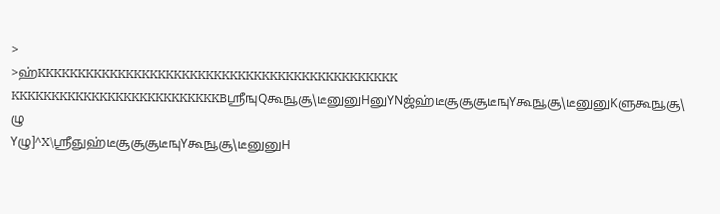>
>ஹ்KKKKKKKKKKKKKKKKKKKKKKKKKKKKKKKKKKKKKKKKKKKKK
KKKKKKKKKKKKKKKKKKKKKKKKKKBஸ்ரீஙுQகூஙூசூ\டீனுனுHனுYNஜ்ஹ்டீசூசூசூடீஙுYகூஙூசூ\டீனுனுKளுகூஙூசூ\ ழு
Yழு]^X\ஸ்ரீஞுஹ்டீசூசூசூடீஙுYகூஙூசூ\டீனுனுH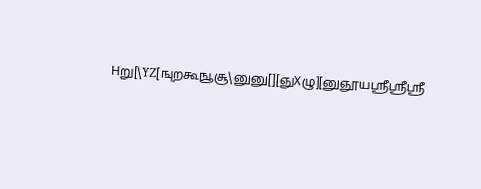Hறு[\YZ[ஙுறகூஙூசூ\னுனு[][ஞுXழு][னுஞூயஸ்ரீஸ்ரீஸ்ரீ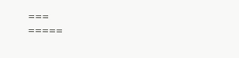===
=====